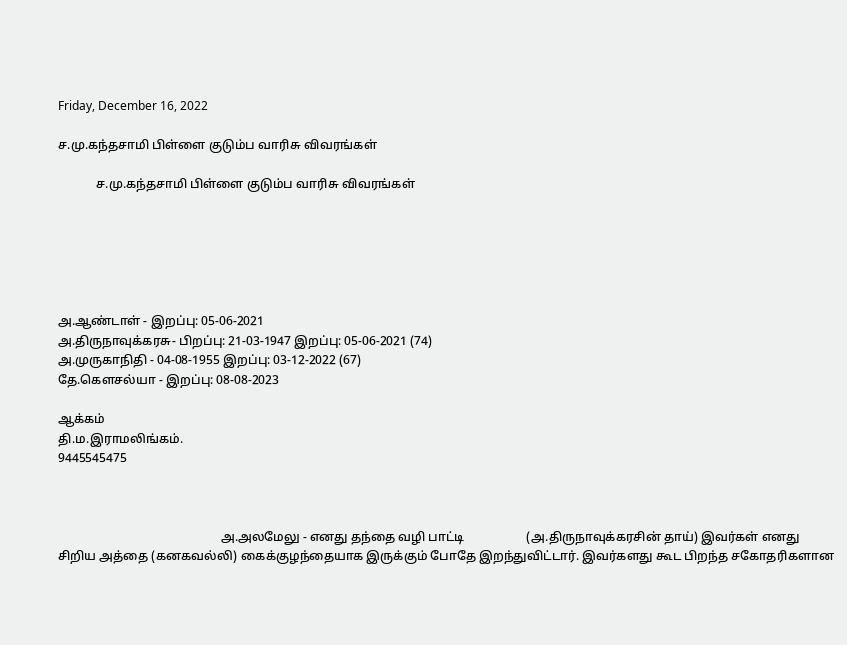Friday, December 16, 2022

ச.மு.கந்தசாமி பிள்ளை குடும்ப வாரிசு விவரங்கள்

            ச.மு.கந்தசாமி பிள்ளை குடும்ப வாரிசு விவரங்கள்






அ.ஆண்டாள் - இறப்பு: 05-06-2021
அ.திருநாவுக்கரசு- பிறப்பு: 21-03-1947 இறப்பு: 05-06-2021 (74)
அ.முருகாநிதி - 04-08-1955 இறப்பு: 03-12-2022 (67)
தே.கெளசல்யா - இறப்பு: 08-08-2023

ஆக்கம்
தி.ம.இராமலிங்கம்.
9445545475



                                                    அ.அலமேலு - எனது தந்தை வழி பாட்டி                    (அ.திருநாவுக்கரசின் தாய்) இவர்கள் எனது சிறிய அத்தை (கனகவல்லி) கைக்குழந்தையாக இருக்கும் போதே இறந்துவிட்டார். இவர்களது கூட பிறந்த சகோதரிகளான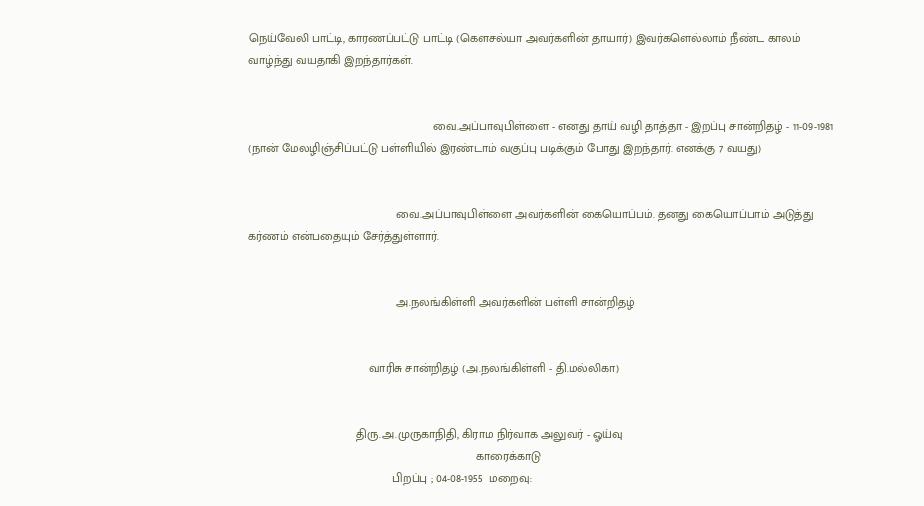நெய்வேலி பாட்டி, காரணப்பட்டு பாட்டி (கெளசல்யா அவர்களின் தாயார்) இவர்களெல்லாம் நீண்ட காலம் வாழ்ந்து வயதாகி இறந்தார்கள்.


                                                       வை.அப்பாவுபிள்ளை - எனது தாய் வழி தாத்தா - இறப்பு சான்றிதழ் - 11-09-1981 (நான் மேலழிஞ்சிப்பட்டு பள்ளியில் இரண்டாம் வகுப்பு படிக்கும் போது இறந்தார். எனக்கு 7 வயது)


                                            வை.அப்பாவுபிள்ளை அவர்களின் கையொப்பம். தனது கையொப்பாம் அடுத்து கர்ணம் என்பதையும் சேர்த்துள்ளார்.


                                            அ.நலங்கிள்ளி அவர்களின் பள்ளி சான்றிதழ்


                                    வாரிசு சான்றிதழ் (அ.நலங்கிள்ளி - தி.மல்லிகா)


                                திரு.அ.முருகாநிதி, கிராம நிர்வாக அலுவர் - ஓய்வு
                                                                    காரைக்காடு
                                           பிறப்பு ; 04-08-1955  மறைவு: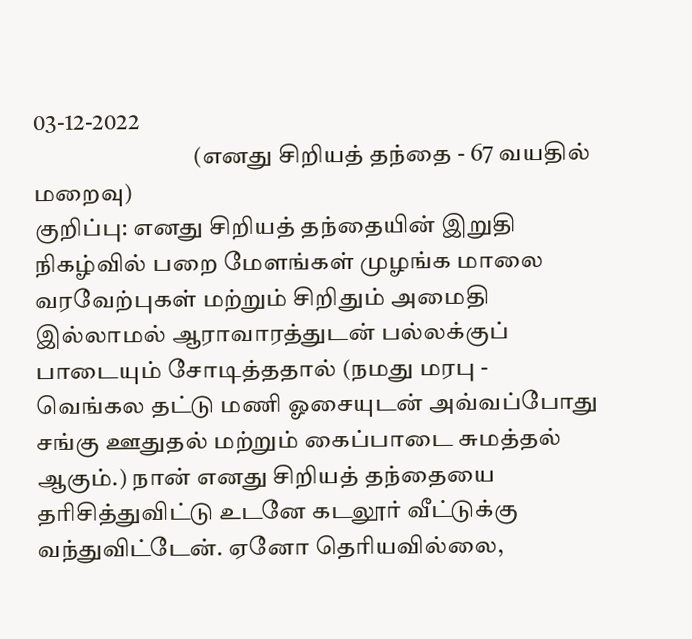03-12-2022
                                 (எனது சிறியத் தந்தை - 67 வயதில் மறைவு)
குறிப்பு: எனது சிறியத் தந்தையின் இறுதி நிகழ்வில் பறை மேளங்கள் முழங்க மாலை வரவேற்புகள் மற்றும் சிறிதும் அமைதி இல்லாமல் ஆராவாரத்துடன் பல்லக்குப் பாடையும் சோடித்ததால் (நமது மரபு - வெங்கல தட்டு மணி ஓசையுடன் அவ்வப்போது சங்கு ஊதுதல் மற்றும் கைப்பாடை சுமத்தல் ஆகும்.) நான் எனது சிறியத் தந்தையை தரிசித்துவிட்டு உடனே கடலூர் வீட்டுக்கு வந்துவிட்டேன். ஏனோ தெரியவில்லை,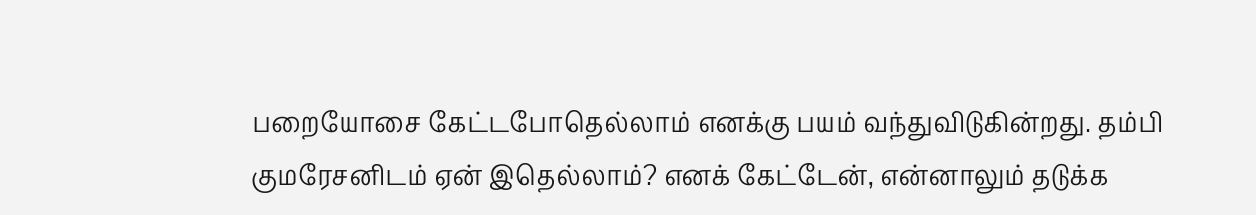பறையோசை கேட்டபோதெல்லாம் எனக்கு பயம் வந்துவிடுகின்றது. தம்பி குமரேசனிடம் ஏன் இதெல்லாம்? எனக் கேட்டேன், என்னாலும் தடுக்க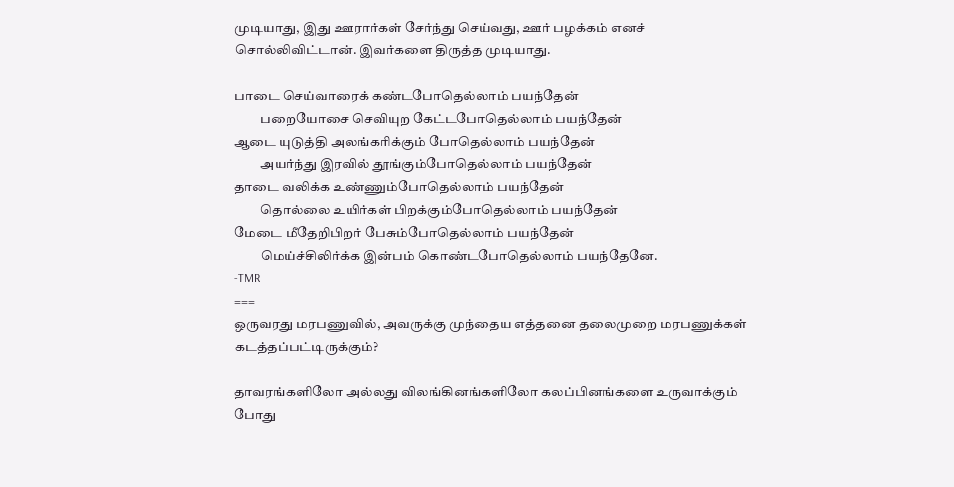முடியாது, இது ஊரார்கள் சேர்ந்து செய்வது, ஊர் பழக்கம் எனச் சொல்லிவிட்டான். இவர்களை திருத்த முடியாது.

பாடை செய்வாரைக் கண்டபோதெல்லாம் பயந்தேன்
          பறையோசை செவியுற கேட்டபோதெல்லாம் பயந்தேன்
ஆடை யுடுத்தி அலங்கரிக்கும் போதெல்லாம் பயந்தேன்
          அயர்ந்து இரவில் தூங்கும்போதெல்லாம் பயந்தேன்
தாடை வலிக்க உண்ணும்போதெல்லாம் பயந்தேன்
          தொல்லை உயிர்கள் பிறக்கும்போதெல்லாம் பயந்தேன்
மேடை மீதேறிபிறர் பேசும்போதெல்லாம் பயந்தேன்
          மெய்ச்சிலிர்க்க இன்பம் கொண்டபோதெல்லாம் பயந்தேனே.
-TMR
===
ஒருவரது மரபணுவில், அவருக்கு முந்தைய எத்தனை தலைமுறை மரபணுக்கள் கடத்தப்பட்டிருக்கும்?

தாவரங்களிலோ அல்லது விலங்கினங்களிலோ கலப்பினங்களை உருவாக்கும் போது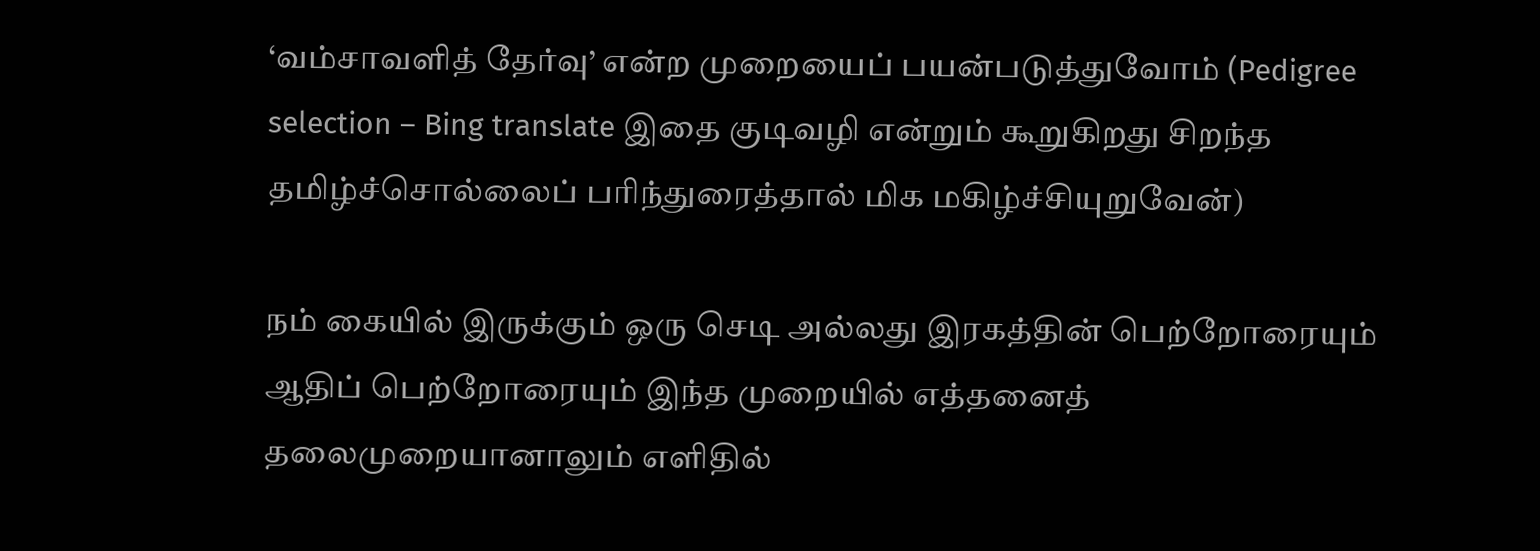‘வம்சாவளித் தேர்வு’ என்ற முறையைப் பயன்படுத்துவோம் (Pedigree selection – Bing translate இதை குடிவழி என்றும் கூறுகிறது சிறந்த தமிழ்ச்சொல்லைப் பரிந்துரைத்தால் மிக மகிழ்ச்சியுறுவேன்)

நம் கையில் இருக்கும் ஒரு செடி அல்லது இரகத்தின் பெற்றோரையும் ஆதிப் பெற்றோரையும் இந்த முறையில் எத்தனைத் தலைமுறையானாலும் எளிதில்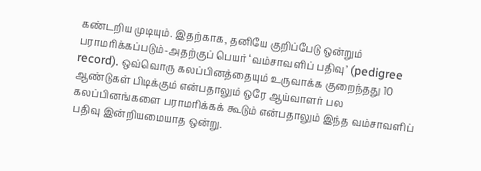கண்டறிய முடியும். இதற்காக, தனியே குறிப்பேடு ஒன்றும் பராமரிக்கப்படும்-அதற்குப் பெயர் ‘வம்சாவளிப் பதிவு’ (pedigree record). ஒவ்வொரு கலப்பினத்தையும் உருவாக்க குறைந்தது 10 ஆண்டுகள் பிடிக்கும் என்பதாலும் ஒரே ஆய்வாளர் பல கலப்பினங்களை பராமரிக்கக் கூடும் என்பதாலும் இந்த வம்சாவளிப் பதிவு இன்றியமையாத ஒன்று.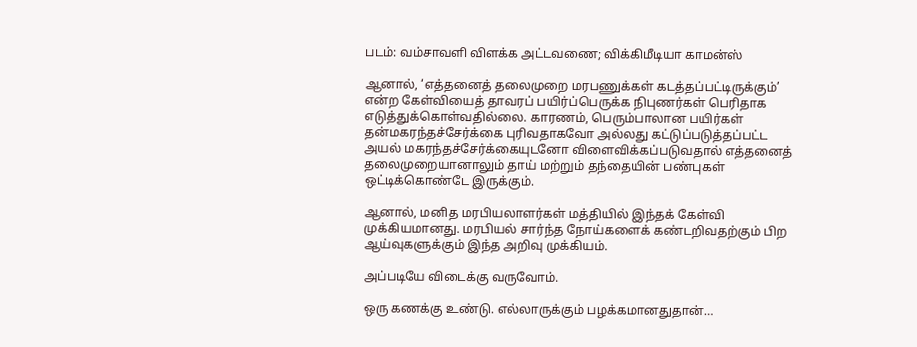படம்: வம்சாவளி விளக்க அட்டவணை; விக்கிமீடியா காமன்ஸ்

ஆனால், ‘எத்தனைத் தலைமுறை மரபணுக்கள் கடத்தப்பட்டிருக்கும்’ என்ற கேள்வியைத் தாவரப் பயிர்ப்பெருக்க நிபுணர்கள் பெரிதாக எடுத்துக்கொள்வதில்லை. காரணம், பெரும்பாலான பயிர்கள் தன்மகரந்தச்சேர்க்கை புரிவதாகவோ அல்லது கட்டுப்படுத்தப்பட்ட அயல் மகரந்தச்சேர்க்கையுடனோ விளைவிக்கப்படுவதால் எத்தனைத் தலைமுறையானாலும் தாய் மற்றும் தந்தையின் பண்புகள் ஒட்டிக்கொண்டே இருக்கும்.

ஆனால், மனித மரபியலாளர்கள் மத்தியில் இந்தக் கேள்வி முக்கியமானது. மரபியல் சார்ந்த நோய்களைக் கண்டறிவதற்கும் பிற ஆய்வுகளுக்கும் இந்த அறிவு முக்கியம்.

அப்படியே விடைக்கு வருவோம்.

ஒரு கணக்கு உண்டு. எல்லாருக்கும் பழக்கமானதுதான்…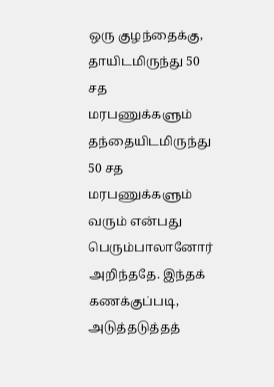ஒரு குழந்தைக்கு, தாயிடமிருந்து 50 சத மரபணுக்களும் தந்தையிடமிருந்து 50 சத மரபணுக்களும் வரும் என்பது பெரும்பாலானோர் அறிந்ததே. இந்தக் கணக்குப்படி, அடுத்தடுத்தத்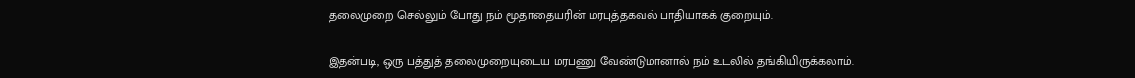தலைமுறை செல்லும் போது நம் மூதாதையரின் மரபுத்தகவல் பாதியாகக் குறையும்.

இதன்படி, ஒரு பத்துத் தலைமுறையுடைய மரபணு வேண்டுமானால் நம் உடலில் தங்கியிருக்கலாம்.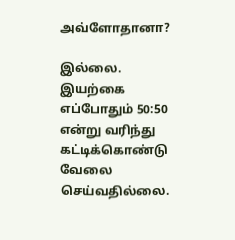அவ்ளோதானா?

இல்லை. இயற்கை எப்போதும் 50:50 என்று வரிந்து கட்டிக்கொண்டு வேலை செய்வதில்லை.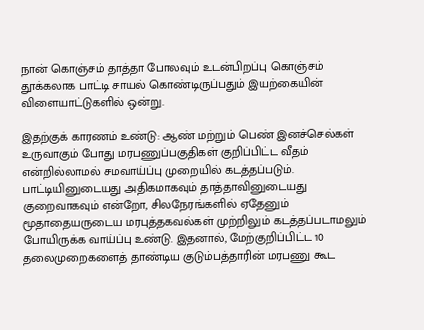நான் கொஞ்சம் தாத்தா போலவும் உடன்பிறப்பு கொஞ்சம் தூக்கலாக பாட்டி சாயல் கொண்டிருப்பதும் இயற்கையின் விளையாட்டுகளில் ஒன்று.

இதற்குக் காரணம் உண்டு: ஆண் மற்றும் பெண் இனச்செல்கள் உருவாகும் போது மரபணுப்பகுதிகள் குறிப்பிட்ட வீதம் என்றில்லாமல் சமவாய்ப்பு முறையில் கடத்தப்படும். பாட்டியினுடையது அதிகமாகவும் தாத்தாவினுடையது குறைவாகவும் என்றோ, சிலநேரங்களில் ஏதேனும் மூதாதையருடைய மரபுத்தகவல்கள் முற்றிலும் கடத்தப்படாமலும் போயிருக்க வாய்ப்பு உண்டு. இதனால், மேற்குறிப்பிட்ட 10 தலைமுறைகளைத் தாண்டிய குடும்பத்தாரின் மரபணு கூட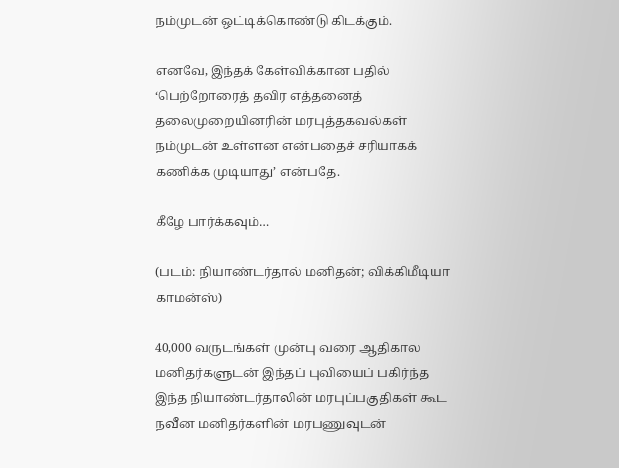நம்முடன் ஒட்டிக்கொண்டு கிடக்கும்.

எனவே, இந்தக் கேள்விக்கான பதில் ‘பெற்றோரைத் தவிர எத்தனைத் தலைமுறையினரின் மரபுத்தகவல்கள் நம்முடன் உள்ளன என்பதைச் சரியாகக் கணிக்க முடியாது’ என்பதே.

கீழே பார்க்கவும்…

(படம்: நியாண்டர்தால் மனிதன்; விக்கிமீடியா காமன்ஸ்)

40,000 வருடங்கள் முன்பு வரை ஆதிகால மனிதர்களுடன் இந்தப் புவியைப் பகிர்ந்த இந்த நியாண்டர்தாலின் மரபுப்பகுதிகள் கூட நவீன மனிதர்களின் மரபணுவுடன்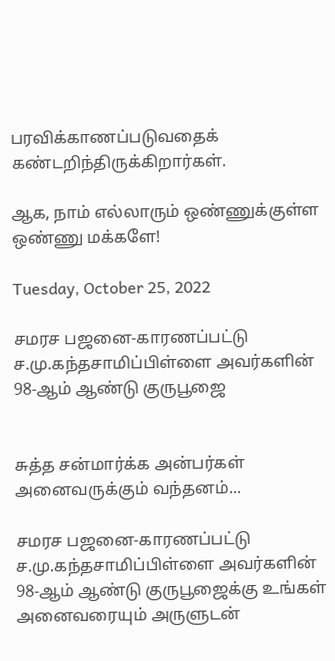பரவிக்காணப்படுவதைக் கண்டறிந்திருக்கிறார்கள்.

ஆக, நாம் எல்லாரும் ஒண்ணுக்குள்ள ஒண்ணு மக்களே!

Tuesday, October 25, 2022

சமரச பஜனை-காரணப்பட்டு ச.மு.கந்தசாமிப்பிள்ளை அவர்களின் 98-ஆம் ஆண்டு குருபூஜை


சுத்த சன்மார்க்க அன்பர்கள் அனைவருக்கும் வந்தனம்...

சமரச பஜனை-காரணப்பட்டு ச.மு.கந்தசாமிப்பிள்ளை அவர்களின்                  98-ஆம் ஆண்டு குருபூஜைக்கு உங்கள் அனைவரையும் அருளுடன்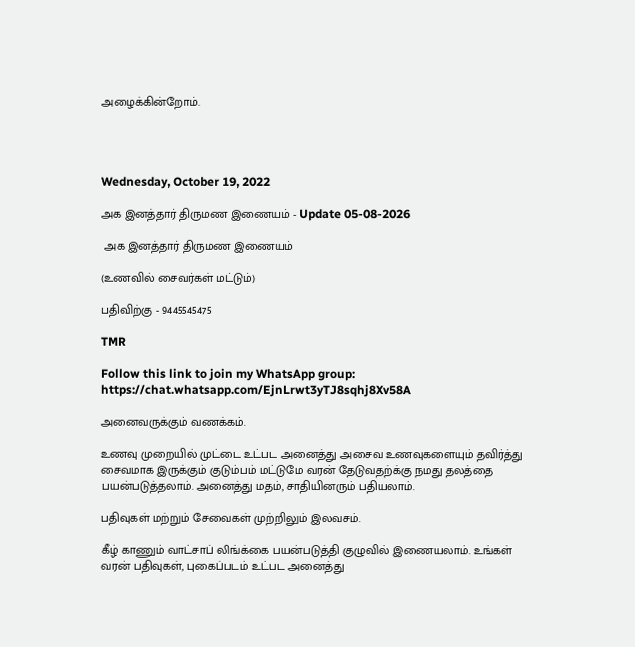அழைக்கின்றோம்.




Wednesday, October 19, 2022

அக இனத்தார் திருமண இணையம் - Update 05-08-2026

 அக இனத்தார் திருமண இணையம்

(உணவில் சைவர்கள் மட்டும்)

பதிவிற்கு - 9445545475

TMR

Follow this link to join my WhatsApp group:
https://chat.whatsapp.com/EjnLrwt3yTJ8sqhj8Xv58A

அனைவருக்கும் வணக்கம்.

உணவு முறையில் முட்டை உட்பட அனைத்து அசைவ உணவுகளையும் தவிர்த்து சைவமாக இருக்கும் குடும்பம் மட்டுமே வரன் தேடுவதற்க்கு நமது தலத்தை பயன்படுத்தலாம். அனைத்து மதம், சாதியினரும் பதியலாம்.

பதிவுகள் மற்றும் சேவைகள் முற்றிலும் இலவசம்.

கீழ் காணும் வாட்சாப் லிங்க்கை பயன்படுத்தி குழுவில் இணையலாம். உங்கள் வரன் பதிவுகள், புகைப்படம் உட்பட அனைத்து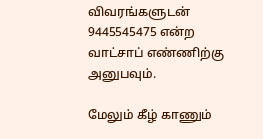விவரங்களுடன் 9445545475 என்ற வாட்சாப் எண்ணிற்கு அனுபவும்.

மேலும் கீழ் காணும்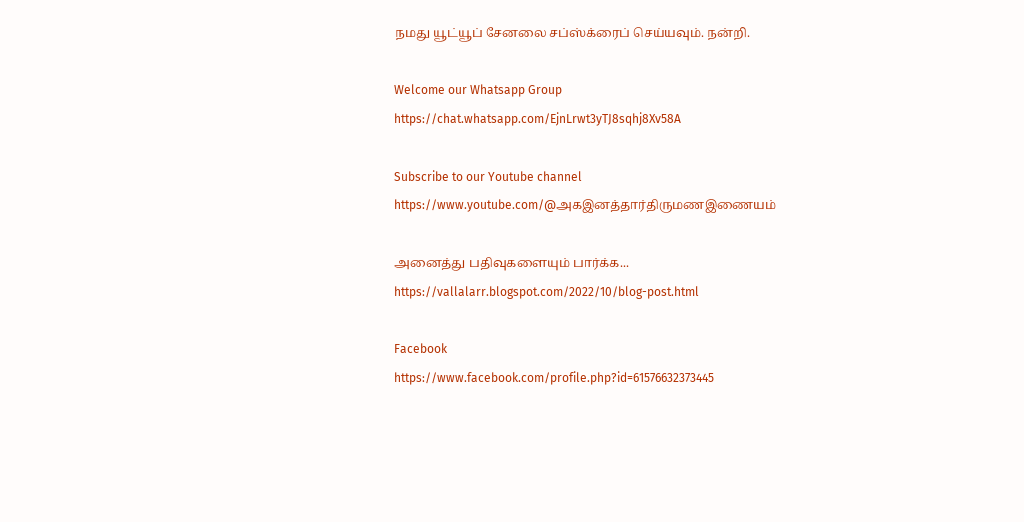நமது யூட்யூப் சேனலை சப்ஸ்க்ரைப் செய்யவும். நன்றி.

Welcome our Whatsapp Group
https://chat.whatsapp.com/EjnLrwt3yTJ8sqhj8Xv58A

Subscribe to our Youtube channel
https://www.youtube.com/@அகஇனத்தார்திருமணஇணையம்

அனைத்து பதிவுகளையும் பார்க்க...
https://vallalarr.blogspot.com/2022/10/blog-post.html

Facebook
https://www.facebook.com/profile.php?id=61576632373445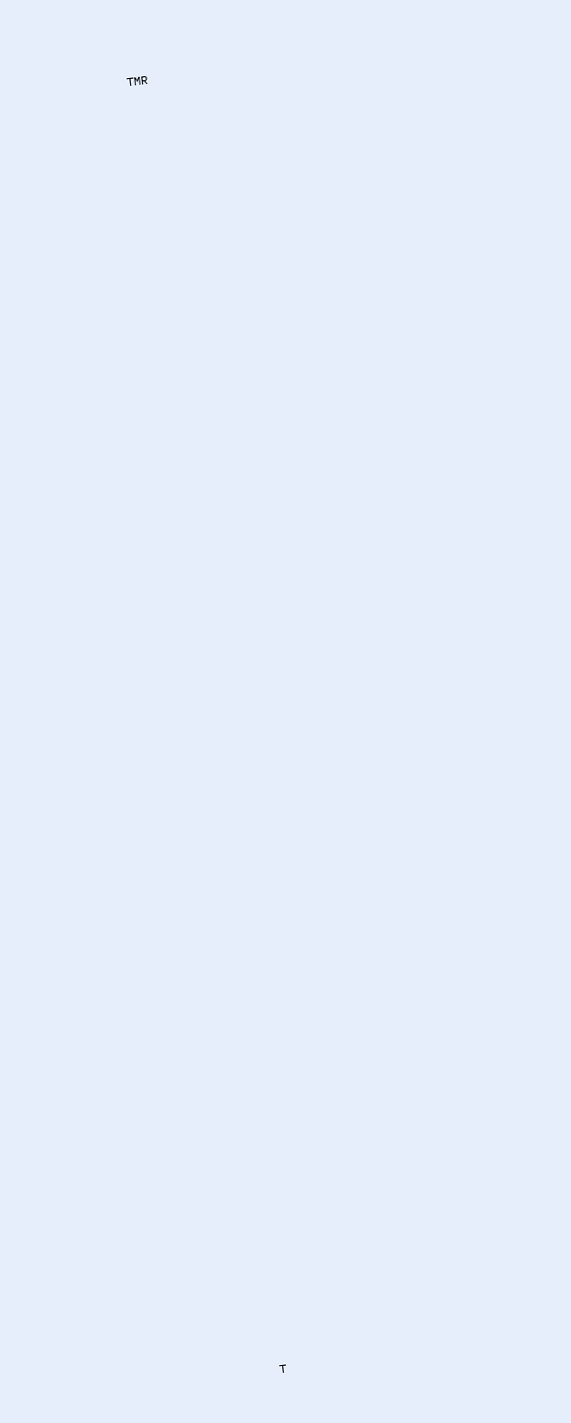TMR

























































































T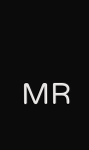MR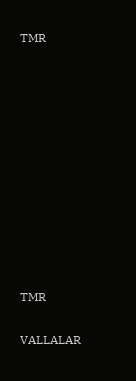TMR











TMR

VALLALAR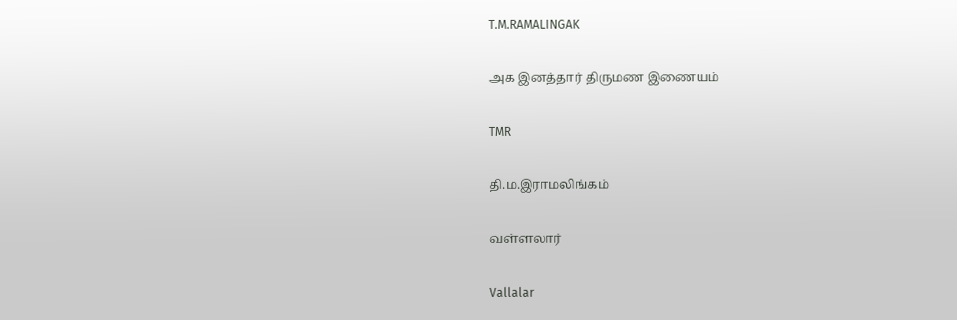T.M.RAMALINGAK

அக இனத்தார் திருமண இணையம்

TMR

தி.ம.இராமலிங்கம்

வள்ளலார்

Vallalar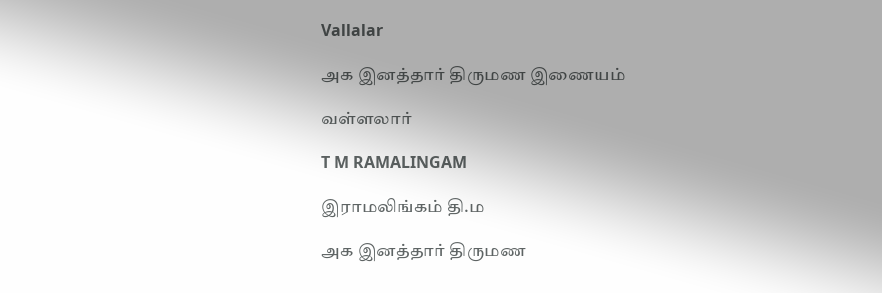Vallalar

அக இனத்தார் திருமண இணையம்

வள்ளலார்

T M RAMALINGAM

இராமலிங்கம் தி.ம

அக இனத்தார் திருமண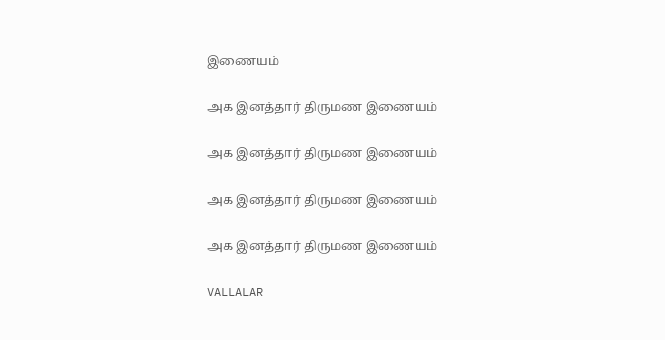இணையம்

அக இனத்தார் திருமண இணையம்

அக இனத்தார் திருமண இணையம்

அக இனத்தார் திருமண இணையம்

அக இனத்தார் திருமண இணையம்

VALLALAR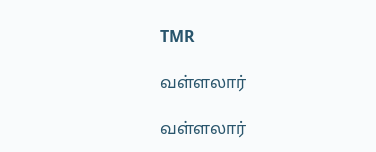TMR

வள்ளலார்

வள்ளலார்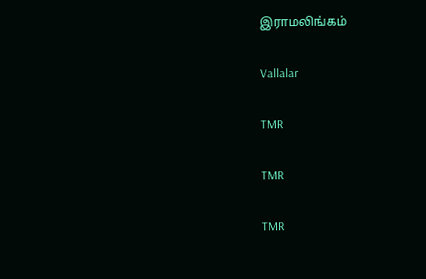இராமலிங்கம்

Vallalar

TMR

TMR

TMR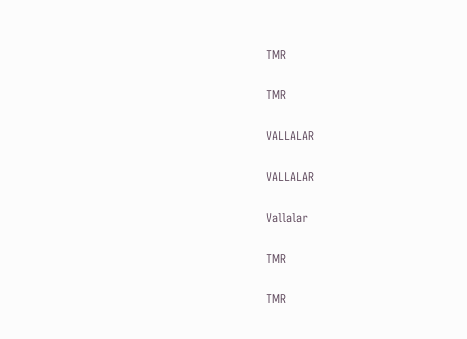TMR

TMR

VALLALAR

VALLALAR

Vallalar

TMR

TMR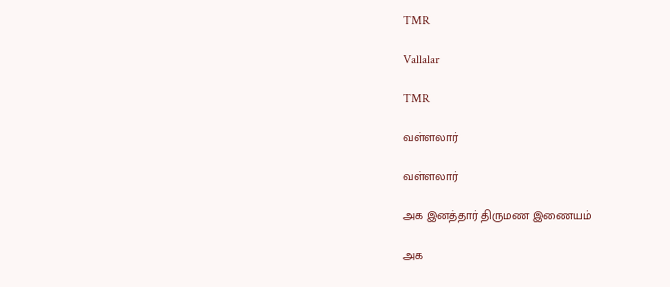TMR

Vallalar

TMR

வள்ளலார்

வள்ளலார்

அக இனத்தார் திருமண இணையம்

அக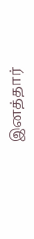இனத்தார்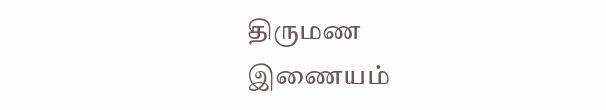திருமண இணையம்